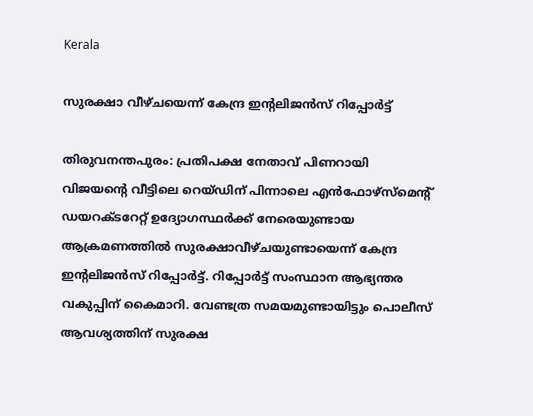Kerala

സുരക്ഷാ വീഴ്ചയെന്ന് കേന്ദ്ര ഇന്റലിജന്‍സ് റിപ്പോര്‍ട്ട്

തിരുവനന്തപുരം: പ്രതിപക്ഷ നേതാവ് പിണറായി വിജയന്റെ വീട്ടിലെ റെയ്ഡിന് പിന്നാലെ എന്‍ഫോഴ്‌സ്‌മെന്റ് ഡയറക്ടറേറ്റ് ഉദ്യോഗസ്ഥര്‍ക്ക് നേരെയുണ്ടായ ആക്രമണത്തില്‍ സുരക്ഷാവീഴ്ചയുണ്ടായെന്ന് കേന്ദ്ര ഇന്റലിജന്‍സ് റിപ്പോര്‍ട്ട്. റിപ്പോര്‍ട്ട് സംസ്ഥാന ആഭ്യന്തര വകുപ്പിന് കൈമാറി. വേണ്ടത്ര സമയമുണ്ടായിട്ടും പൊലീസ് ആവശ്യത്തിന് സുരക്ഷ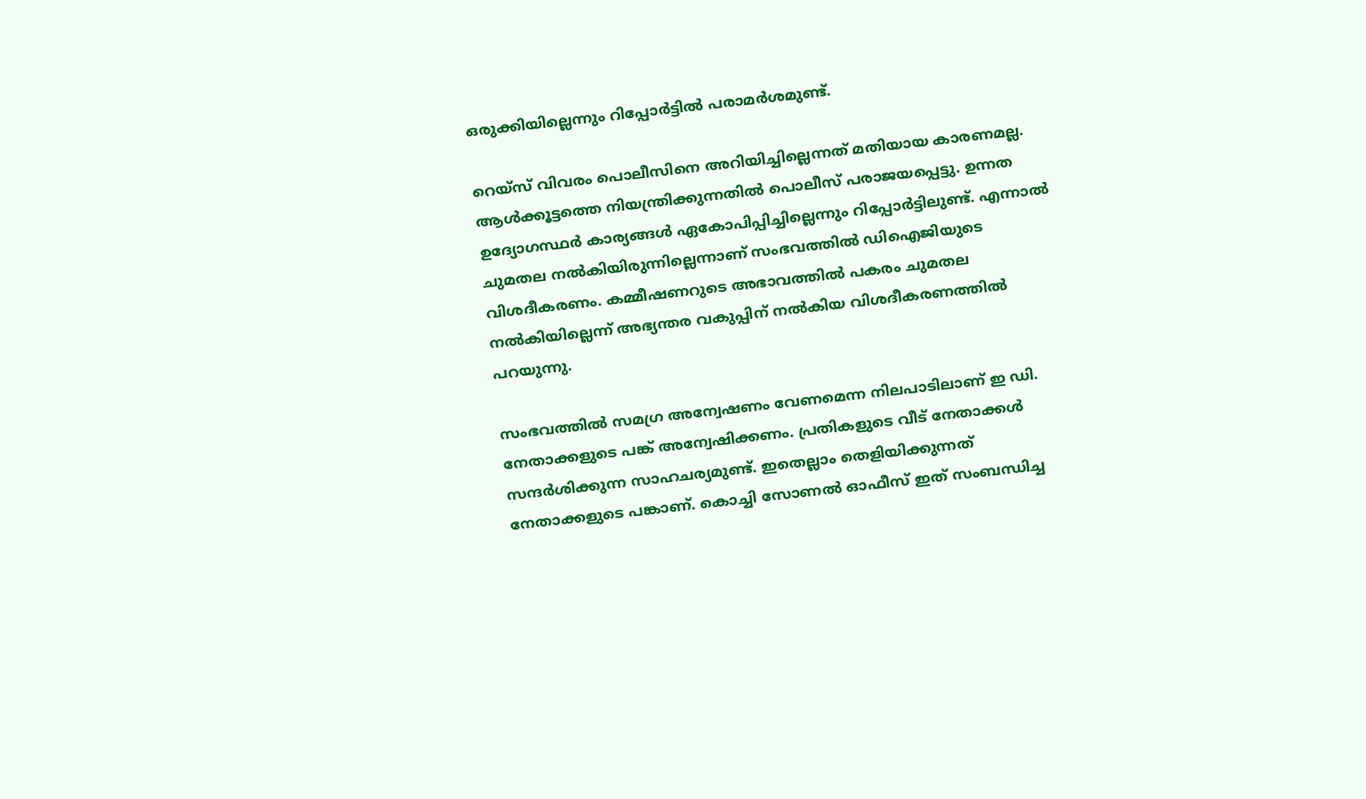ഒരുക്കിയില്ലെന്നും റിപ്പോര്‍ട്ടില്‍ പരാമര്‍ശമുണ്ട്.

റെയ്‌സ് വിവരം പൊലീസിനെ അറിയിച്ചില്ലെന്നത് മതിയായ കാരണമല്ല. ആള്‍ക്കൂട്ടത്തെ നിയന്ത്രിക്കുന്നതില്‍ പൊലീസ് പരാജയപ്പെട്ടു. ഉന്നത ഉദ്യോഗസ്ഥര്‍ കാര്യങ്ങള്‍ ഏകോപിപ്പിച്ചില്ലെന്നും റിപ്പോര്‍ട്ടിലുണ്ട്. എന്നാല്‍ ചുമതല നല്‍കിയിരുന്നില്ലെന്നാണ് സംഭവത്തില്‍ ഡിഐജിയുടെ വിശദീകരണം. കമ്മീഷണറുടെ അഭാവത്തില്‍ പകരം ചുമതല നല്‍കിയില്ലെന്ന് അഭ്യന്തര വകുപ്പിന് നല്‍കിയ വിശദീകരണത്തില്‍ പറയുന്നു.

സംഭവത്തില്‍ സമഗ്ര അന്വേഷണം വേണമെന്ന നിലപാടിലാണ് ഇ ഡി. നേതാക്കളുടെ പങ്ക് അന്വേഷിക്കണം. പ്രതികളുടെ വീട് നേതാക്കള്‍ സന്ദര്‍ശിക്കുന്ന സാഹചര്യമുണ്ട്. ഇതെല്ലാം തെളിയിക്കുന്നത് നേതാക്കളുടെ പങ്കാണ്. കൊച്ചി സോണല്‍ ഓഫീസ് ഇത് സംബന്ധിച്ച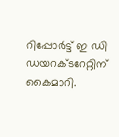റിപ്പോര്‍ട്ട് ഇ ഡി ഡയറക്ടറേറ്റിന് കൈമാറി.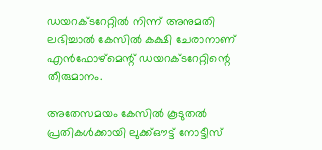ഡയറക്ടറേറ്റില്‍ നിന്ന് അനുമതി ലഭിച്ചാല്‍ കേസില്‍ കക്ഷി ചേരാനാണ് എന്‍ഫോഴ്‌മെന്റ് ഡയറക്ടറേറ്റിന്റെ തീരുമാനം.

അതേസമയം കേസില്‍ കൂടുതല്‍ പ്രതികള്‍ക്കായി ലുക്ക്ഔട്ട് നോട്ടീസ്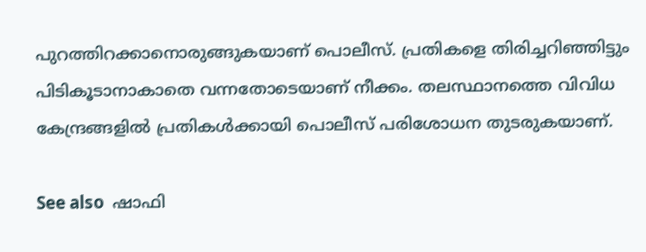പുറത്തിറക്കാനൊരുങ്ങുകയാണ് പൊലീസ്. പ്രതികളെ തിരിച്ചറിഞ്ഞിട്ടും പിടികൂടാനാകാതെ വന്നതോടെയാണ് നീക്കം. തലസ്ഥാനത്തെ വിവിധ കേന്ദ്രങ്ങളില്‍ പ്രതികള്‍ക്കായി പൊലീസ് പരിശോധന തുടരുകയാണ്.

See also  ഷാഫി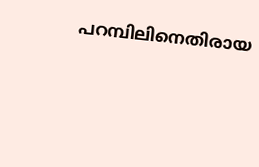പറമ്പിലിനെതിരായ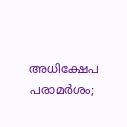അധിക്ഷേപ പരാമർശം;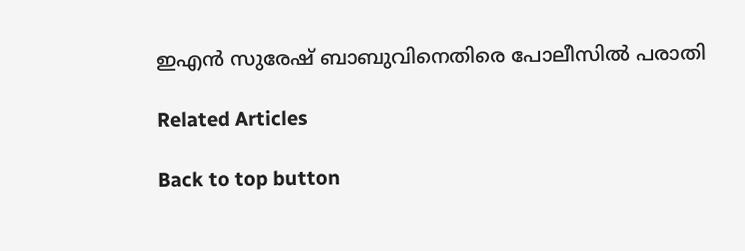ഇഎൻ സുരേഷ് ബാബുവിനെതിരെ പോലീസിൽ പരാതി

Related Articles

Back to top button